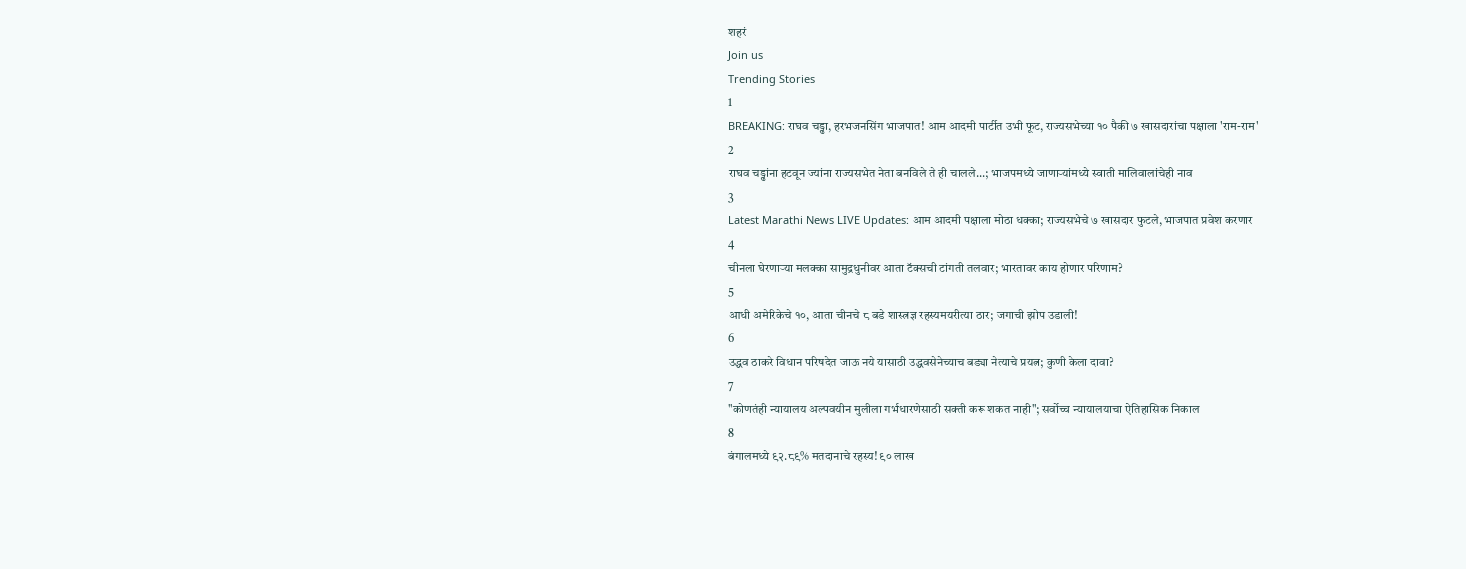शहरं
Join us
Trending Stories
1
BREAKING: राघव चड्ढा, हरभजनसिंग भाजपात! आम आदमी पार्टीत उभी फूट, राज्यसभेच्या १० पैकी ७ खासदारांचा पक्षाला 'राम-राम'
2
राघव चड्ढांना हटवून ज्यांना राज्यसभेत नेता बनविले ते ही चालले...; भाजपमध्ये जाणाऱ्यांमध्ये स्वाती मालिवालांचेही नाव
3
Latest Marathi News LIVE Updates: आम आदमी पक्षाला मोठा धक्का; राज्यसभेचे ७ खासदार फुटले, भाजपात प्रवेश करणार
4
चीनला घेरणाऱ्या मलक्का सामुद्रधुनीवर आता टॅक्सची टांगती तलवार; भारतावर काय होणार परिणाम?
5
आधी अमेरिकेचे १०, आता चीनचे ८ बडे शास्त्रज्ञ रहस्यमयरीत्या ठार; जगाची झोप उडाली!
6
उद्धव ठाकरे विधान परिषदेत जाऊ नये यासाठी उद्धवसेनेच्याच बड्या नेत्याचे प्रयत्न; कुणी केला दावा?
7
"कोणतंही न्यायालय अल्पवयीन मुलीला गर्भधारणेसाठी सक्ती करू शकत नाही"; सर्वोच्च न्यायालयाचा ऐतिहासिक निकाल
8
बंगालमध्ये ९२.८९% मतदानाचे रहस्य! ९० लाख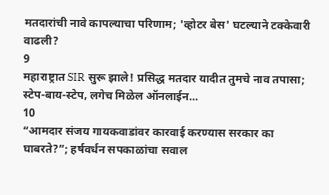मतदारांची नावे कापल्याचा परिणाम; 'व्होटर बेस' घटल्याने टक्केवारी वाढली?
9
महाराष्ट्रात SIR सुरू झाले! प्रसिद्ध मतदार यादीत तुमचे नाव तपासा; स्टेप-बाय-स्टेप, लगेच मिळेल ऑनलाईन...
10
“आमदार संजय गायकवाडांवर कारवाई करण्यास सरकार का घाबरते?”; हर्षवर्धन सपकाळांचा सवाल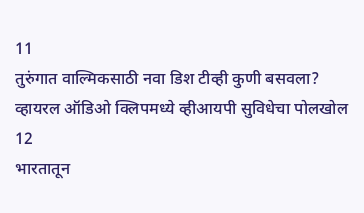11
तुरुंगात वाल्मिकसाठी नवा डिश टीव्ही कुणी बसवला? व्हायरल ऑडिओ क्लिपमध्ये व्हीआयपी सुविधेचा पोलखोल
12
भारतातून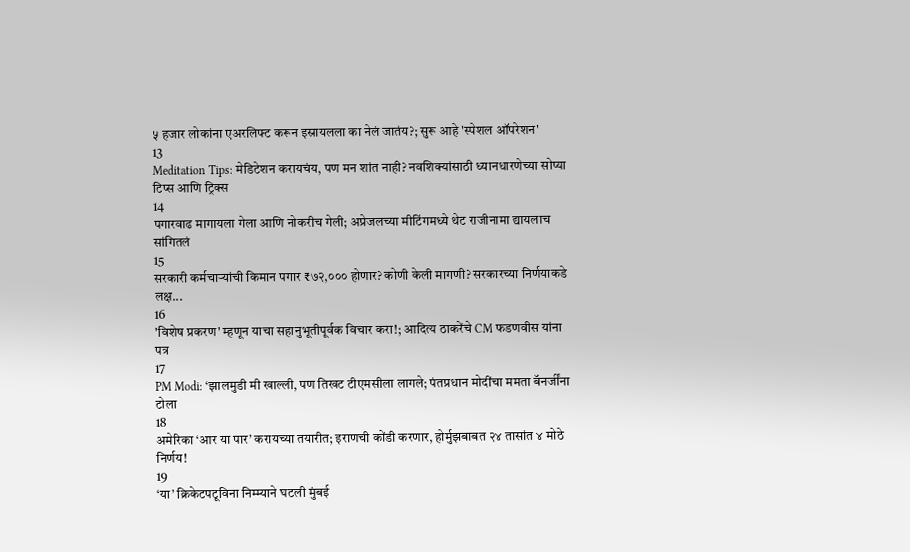५ हजार लोकांना एअरलिफ्ट करून इस्रायलला का नेलं जातंय?; सुरू आहे 'स्पेशल ऑपरेशन'
13
Meditation Tips: मेडिटेशन करायचंय, पण मन शांत नाही? नवशिक्यांसाठी ध्यानधारणेच्या सोप्या टिप्स आणि ट्रिक्स
14
पगारवाढ मागायला गेला आणि नोकरीच गेली; अप्रेजलच्या मीटिंगमध्ये थेट राजीनामा द्यायलाच सांगितलं
15
सरकारी कर्मचाऱ्यांची किमान पगार ₹७२,००० होणार? कोणी केली मागणी? सरकारच्या निर्णयाकडे लक्ष...
16
'विशेष प्रकरण' म्हणून याचा सहानुभूतीपूर्वक विचार करा!; आदित्य ठाकरेंचे CM फडणवीस यांना पत्र
17
PM Modi: ‘झालमुडी मी खाल्ली, पण तिखट टीएमसीला लागले; पंतप्रधान मोदींचा ममता बॅनर्जींना टोला
18
अमेरिका ‘आर या पार’ करायच्या तयारीत; इराणची कोंडी करणार, होर्मुझबाबत २४ तासांत ४ मोठे निर्णय!
19
‘या’ क्रिकेटपटूविना निम्म्याने घटली मुंबई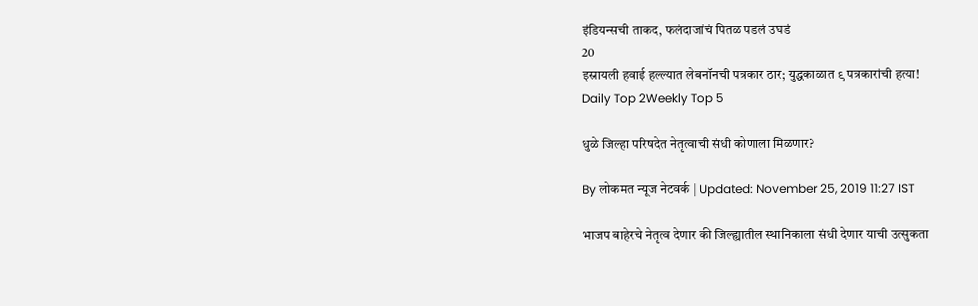इंडियन्सची ताकद, फलंदाजांचं पितळ पडलं उघडं
20
इस्रायली हवाई हल्ल्यात लेबनॉनची पत्रकार ठार; युद्धकाळात ९ पत्रकारांची हत्या!
Daily Top 2Weekly Top 5

धुळे जिल्हा परिषदेत नेतृत्वाची संधी कोणाला मिळणार?

By लोकमत न्यूज नेटवर्क | Updated: November 25, 2019 11:27 IST

भाजप बाहेरचे नेतृत्व देणार की जिल्ह्यातील स्थानिकाला संधी देणार याची उत्सुकता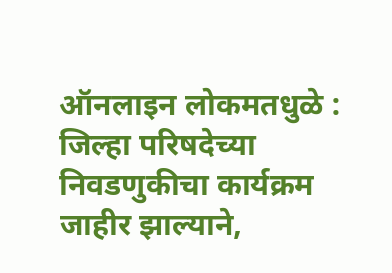ऑनलाइन लोकमतधुळे : जिल्हा परिषदेच्या निवडणुकीचा कार्यक्रम जाहीर झाल्याने,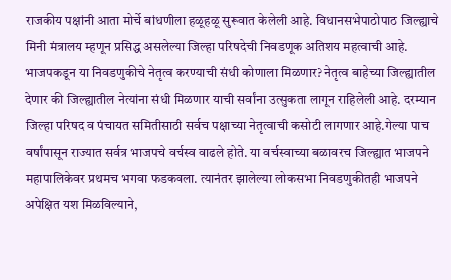राजकीय पक्षांनी आता मोर्चे बांधणीला हळूहळू सुरूवात केलेली आहे. विधानसभेपाठोपाठ जिल्ह्याचे मिनी मंत्रालय म्हणून प्रसिद्ध असलेल्या जिल्हा परिषदेची निवडणूक अतिशय महत्वाची आहे. भाजपकडून या निवडणुकीचे नेतृत्व करण्याची संधी कोणाला मिळणार? नेतृत्व बाहेच्या जिल्ह्यातील देणार की जिल्ह्यातील नेत्यांना संधी मिळणार याची सर्वांना उत्सुकता लागून राहिलेली आहे. दरम्यान जिल्हा परिषद व पंचायत समितीसाठी सर्वच पक्षाच्या नेतृत्वाची कसोटी लागणार आहे.गेल्या पाच वर्षांपासून राज्यात सर्वत्र भाजपचे वर्चस्व वाढले होते. या वर्चस्वाच्या बळावरच जिल्ह्यात भाजपने महापालिकेवर प्रथमच भगवा फडकवला. त्यानंतर झालेल्या लोकसभा निवडणुकीतही भाजपने अपेक्षित यश मिळविल्याने,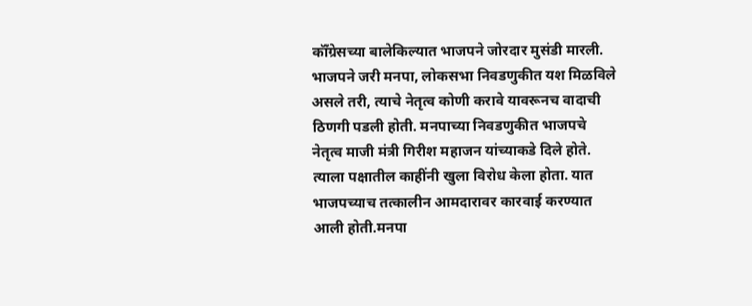कॉँग्रेसच्या बालेकिल्यात भाजपने जोरदार मुसंडी मारली. भाजपने जरी मनपा, लोकसभा निवडणुकीत यश मिळविले असले तरी, त्याचे नेतृत्व कोणी करावे यावरूनच वादाची ठिणगी पडली होती. मनपाच्या निवडणुकीत भाजपचे नेतृत्व माजी मंत्री गिरीश महाजन यांच्याकडे दिले होते. त्याला पक्षातील काहींनी खुला विरोध केला होता. यात भाजपच्याच तत्कालीन आमदारावर कारवाई करण्यात आली होती.मनपा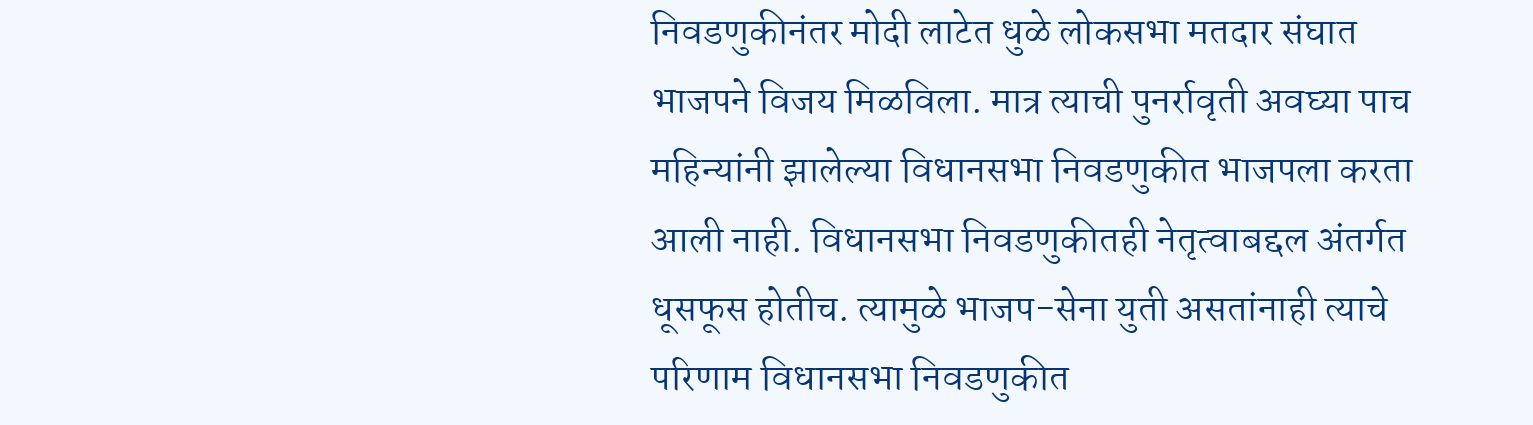निवडणुकीनंतर मोदी लाटेत धुळे लोकसभा मतदार संघात भाजपने विजय मिळविला. मात्र त्याची पुनर्रावृती अवघ्या पाच महिन्यांनी झालेल्या विधानसभा निवडणुकीत भाजपला करता आली नाही. विधानसभा निवडणुकीतही नेतृत्वाबद्दल अंतर्गत धूसफूस होतीच. त्यामुळे भाजप-सेना युती असतांनाही त्याचे परिणाम विधानसभा निवडणुकीत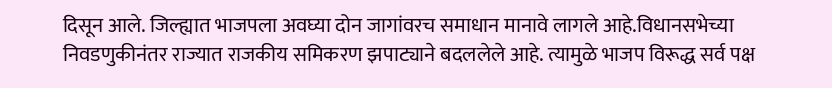दिसून आले. जिल्ह्यात भाजपला अवघ्या दोन जागांवरच समाधान मानावे लागले आहे.विधानसभेच्या निवडणुकीनंतर राज्यात राजकीय समिकरण झपाट्याने बदललेले आहे. त्यामुळे भाजप विरूद्ध सर्व पक्ष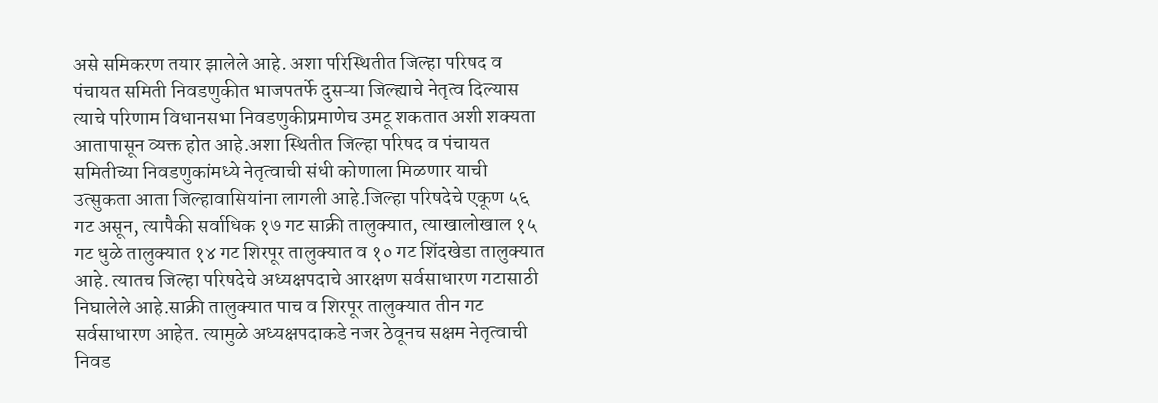असे समिकरण तयार झालेले आहे. अशा परिस्थितीत जिल्हा परिषद व पंचायत समिती निवडणुकीत भाजपतर्फे दुसऱ्या जिल्ह्याचे नेतृत्व दिल्यास त्याचे परिणाम विधानसभा निवडणुकीप्रमाणेच उमटू शकतात अशी शक्यता आतापासून व्यक्त होत आहे.अशा स्थितीत जिल्हा परिषद व पंचायत समितीच्या निवडणुकांमध्ये नेतृत्वाची संधी कोणाला मिळणार याची उत्सुकता आता जिल्हावासियांना लागली आहे.जिल्हा परिषदेचे एकूण ५६ गट असून, त्यापैकी सर्वाधिक १७ गट साक्री तालुक्यात, त्याखालोखाल १५ गट धुळे तालुक्यात १४ गट शिरपूर तालुक्यात व १० गट शिंदखेडा तालुक्यात आहे. त्यातच जिल्हा परिषदेचे अध्यक्षपदाचे आरक्षण सर्वसाधारण गटासाठी निघालेले आहे.साक्री तालुक्यात पाच व शिरपूर तालुक्यात तीन गट सर्वसाधारण आहेत. त्यामुळे अध्यक्षपदाकडे नजर ठेवूनच सक्षम नेतृत्वाची निवड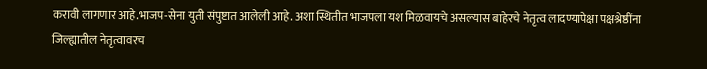करावी लागणार आहे.भाजप-सेना युती संपुष्टात आलेली आहे. अशा स्थितीत भाजपला यश मिळवायचे असल्यास बाहेरचे नेतृत्व लादण्यापेक्षा पक्षश्रेष्ठींना जिल्ह्यातील नेतृत्वावरच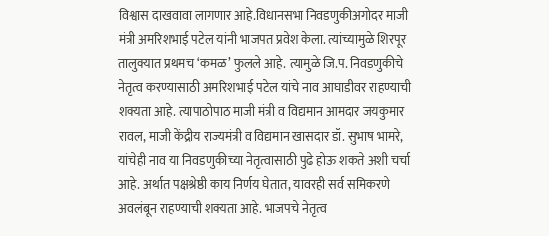विश्वास दाखवावा लागणार आहे.विधानसभा निवडणुकीअगोदर माजी मंत्री अमरिशभाई पटेल यांनी भाजपत प्रवेश केला. त्यांच्यामुळे शिरपूर तालुक्यात प्रथमच ‘कमळ’ फुलले आहे. त्यामुळे जि.प. निवडणुकीचे नेतृत्व करण्यासाठी अमरिशभाई पटेल यांचे नाव आघाडीवर राहण्याची शक्यता आहे. त्यापाठोपाठ माजी मंत्री व विद्यमान आमदार जयकुमार रावल, माजी केंद्रीय राज्यमंत्री व विद्यमान खासदार डॉ. सुभाष भामरे, यांचेही नाव या निवडणुकीच्या नेतृत्वासाठी पुढे होऊ शकते अशी चर्चा आहे. अर्थात पक्षश्रेष्ठी काय निर्णय घेतात, यावरही सर्व समिकरणे अवलंबून राहण्याची शक्यता आहे. भाजपचे नेतृत्व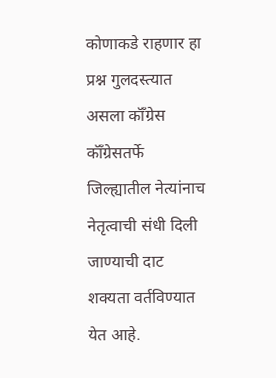कोणाकडे राहणार हा प्रश्न गुलदस्त्यात असला कॉँग्रेस कॉँग्रेसतर्फे जिल्ह्यातील नेत्यांनाच नेतृत्वाची संधी दिली जाण्याची दाट शक्यता वर्तविण्यात येत आहे.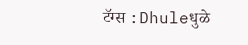टॅग्स :Dhuleधुळे